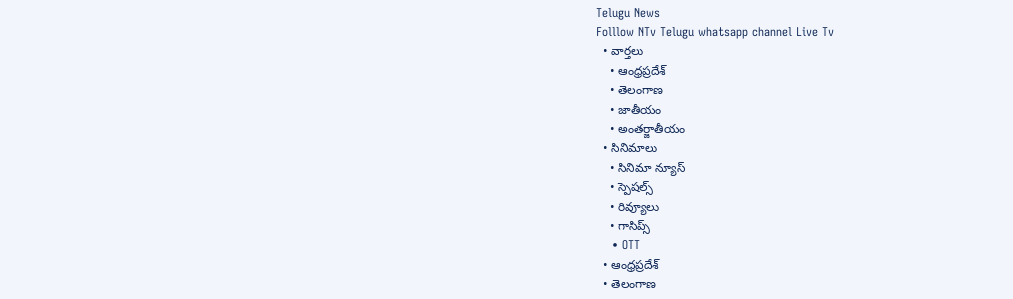Telugu News
Folllow NTv Telugu whatsapp channel Live Tv
  • వార్తలు
    • ఆంధ్రప్రదేశ్
    • తెలంగాణ
    • జాతీయం
    • అంతర్జాతీయం
  • సినిమాలు
    • సినిమా న్యూస్
    • స్పెషల్స్
    • రివ్యూలు
    • గాసిప్స్
    • OTT
  • ఆంధ్రప్రదేశ్
  • తెలంగాణ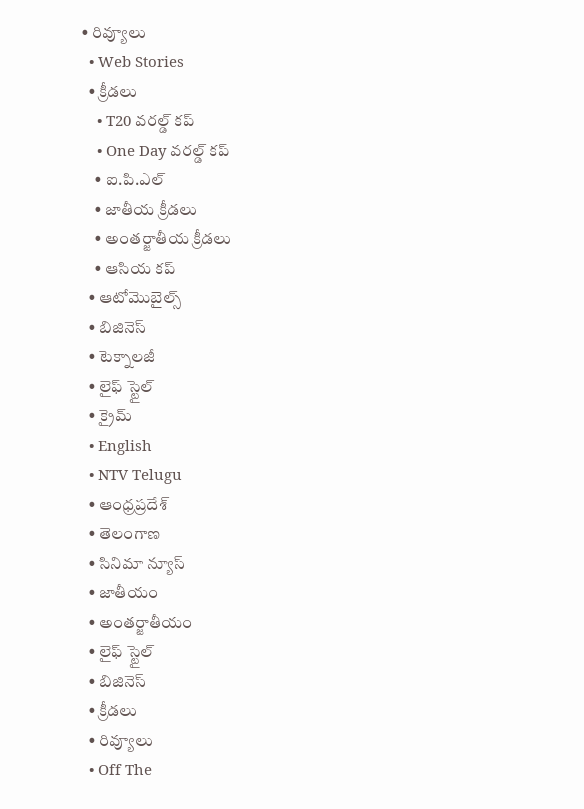• రివ్యూలు
  • Web Stories
  • క్రీడలు
    • T20 వరల్డ్ కప్
    • One Day వరల్డ్ కప్
    • ఐ.పి.ఎల్
    • జాతీయ క్రీడలు
    • అంతర్జాతీయ క్రీడలు
    • ఆసియ కప్
  • ఆటోమొబైల్స్
  • బిజినెస్‌
  • టెక్నాలజీ
  • లైఫ్ స్టైల్
  • క్రైమ్
  • English
  • NTV Telugu
  • ఆంధ్రప్రదేశ్
  • తెలంగాణ
  • సినిమా న్యూస్
  • జాతీయం
  • అంతర్జాతీయం
  • లైఫ్ స్టైల్
  • బిజినెస్‌
  • క్రీడలు
  • రివ్యూలు
  • Off The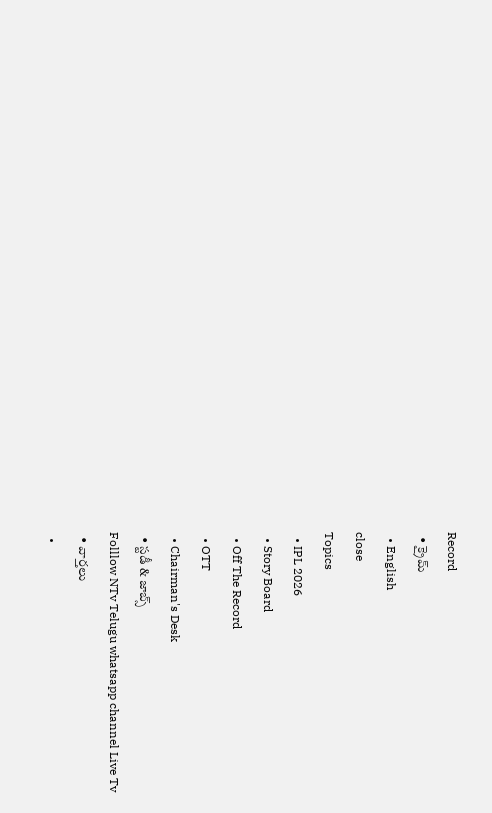Record
  • క్రైమ్
  • English
close
Topics
  • IPL 2026
  • Story Board
  • Off The Record
  • OTT
  • Chairman's Desk
  • స్టడీ & జాబ్స్
Folllow NTv Telugu whatsapp channel Live Tv
  • వార్తలు
  •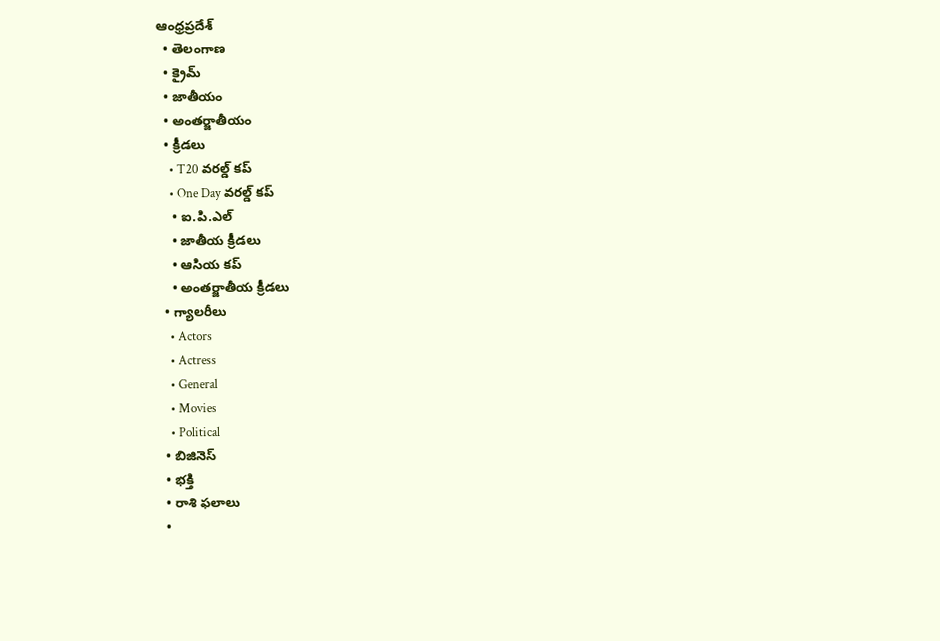ఆంధ్రప్రదేశ్
  • తెలంగాణ
  • క్రైమ్
  • జాతీయం
  • అంతర్జాతీయం
  • క్రీడలు
    • T20 వరల్డ్ కప్
    • One Day వరల్డ్ కప్
    • ఐ.పి.ఎల్
    • జాతీయ క్రీడలు
    • ఆసియ కప్
    • అంతర్జాతీయ క్రీడలు
  • గ్యాలరీలు
    • Actors
    • Actress
    • General
    • Movies
    • Political
  • బిజినెస్‌
  • భక్తి
  • రాశి ఫలాలు
  •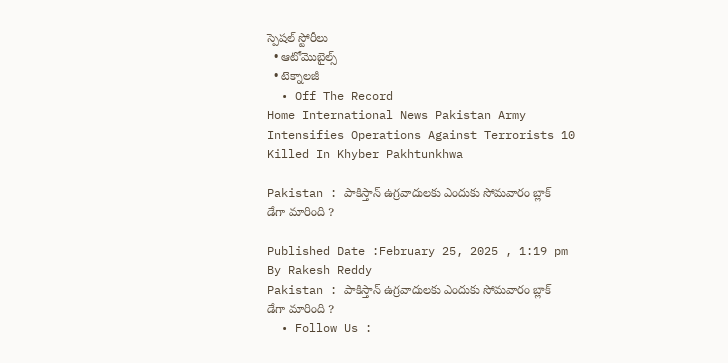స్పెషల్‌ స్టోరీలు
  • ఆటోమొబైల్స్
  • టెక్నాలజీ
  • Off The Record
Home International News Pakistan Army Intensifies Operations Against Terrorists 10 Killed In Khyber Pakhtunkhwa

Pakistan : పాకిస్తాన్ ఉగ్రవాదులకు ఎందుకు సోమవారం బ్లాక్ డేగా మారింది ?

Published Date :February 25, 2025 , 1:19 pm
By Rakesh Reddy
Pakistan : పాకిస్తాన్ ఉగ్రవాదులకు ఎందుకు సోమవారం బ్లాక్ డేగా మారింది ?
  • Follow Us :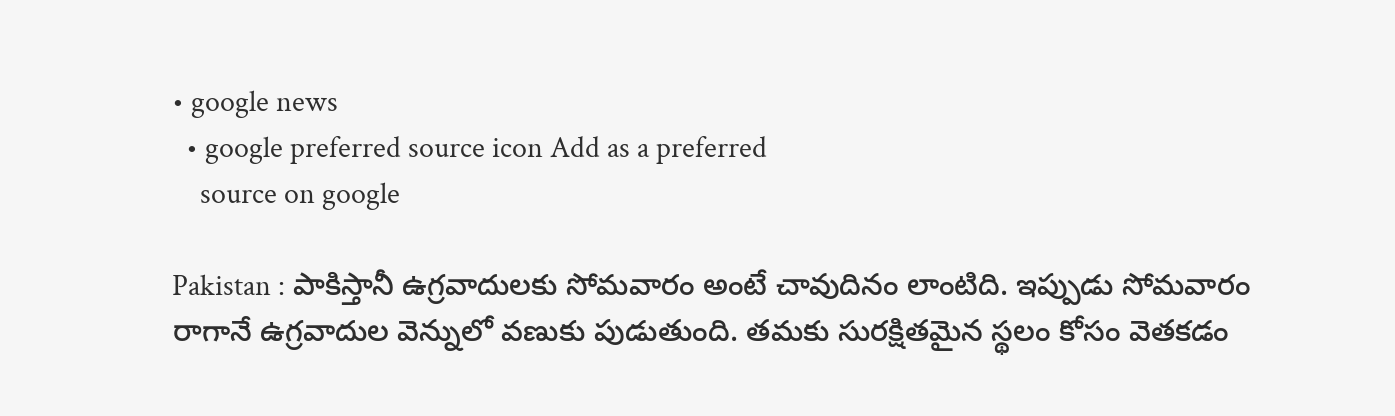• google news
  • google preferred source icon Add as a preferred
    source on google

Pakistan : పాకిస్తానీ ఉగ్రవాదులకు సోమవారం అంటే చావుదినం లాంటిది. ఇప్పుడు సోమవారం రాగానే ఉగ్రవాదుల వెన్నులో వణుకు పుడుతుంది. తమకు సురక్షితమైన స్థలం కోసం వెతకడం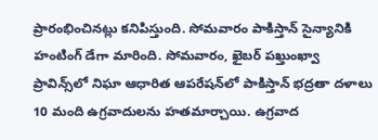ప్రారంభించినట్లు కనిపిస్తుంది. సోమవారం పాకిస్తాన్ సైన్యానికి హంటింగ్ డేగా మారింది. సోమవారం, ఖైబర్ పఖ్తుంఖ్వా ప్రావిన్స్‌లో నిఘా ఆధారిత ఆపరేషన్‌లో పాకిస్తాన్ భద్రతా దళాలు 10 మంది ఉగ్రవాదులను హతమార్చాయి. ఉగ్రవాద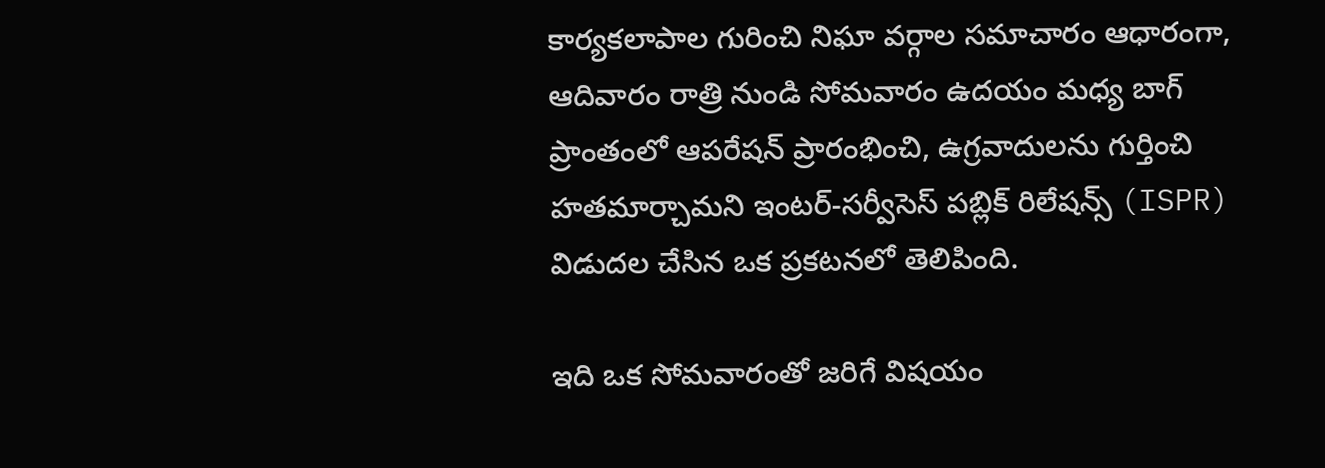కార్యకలాపాల గురించి నిఘా వర్గాల సమాచారం ఆధారంగా, ఆదివారం రాత్రి నుండి సోమవారం ఉదయం మధ్య బాగ్ ప్రాంతంలో ఆపరేషన్ ప్రారంభించి, ఉగ్రవాదులను గుర్తించి హతమార్చామని ఇంటర్-సర్వీసెస్ పబ్లిక్ రిలేషన్స్ (ISPR) విడుదల చేసిన ఒక ప్రకటనలో తెలిపింది.

ఇది ఒక సోమవారంతో జరిగే విషయం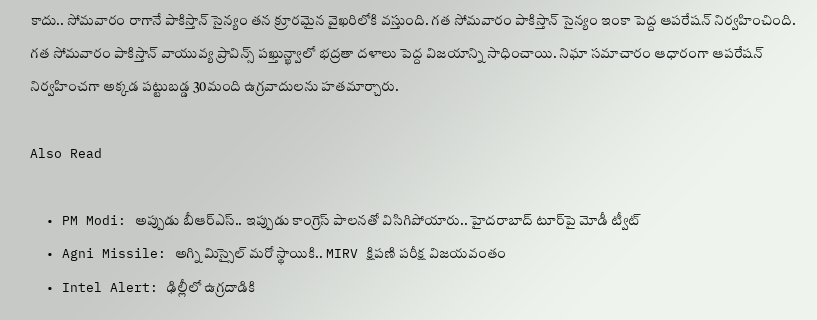కాదు.. సోమవారం రాగానే పాకిస్తాన్ సైన్యం తన క్రూరమైన వైఖరిలోకి వస్తుంది. గత సోమవారం పాకిస్తాన్ సైన్యం ఇంకా పెద్ద ఆపరేషన్ నిర్వహించింది. గత సోమవారం పాకిస్తాన్ వాయువ్య ప్రావిన్స్ పఖ్తున్ఖ్వాలో భద్రతా దళాలు పెద్ద విజయాన్ని సాధించాయి. నిఘా సమాచారం ఆధారంగా ఆపరేషన్ నిర్వహించగా అక్కడ పట్టుబడ్డ 30మంది ఉగ్రవాదులను హతమార్చారు.

Also Read

  • PM Modi: అప్పుడు బీఆర్ఎస్.. ఇప్పుడు కాంగ్రెస్ పాలన‌తో విసిగిపోయారు.. హైదరాబాద్ టూర్‌పై మోడీ ట్వీట్
  • Agni Missile: అగ్ని మిస్సైల్ మరో స్థాయికి.. MIRV క్షిపణి పరీక్ష విజయవంతం
  • Intel Alert: ఢిల్లీలో ఉగ్రదాడికి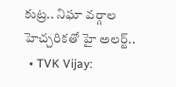కుట్ర.. నిఘా వర్గాల హెచ్చరికతో హై అలర్ట్..
  • TVK Vijay: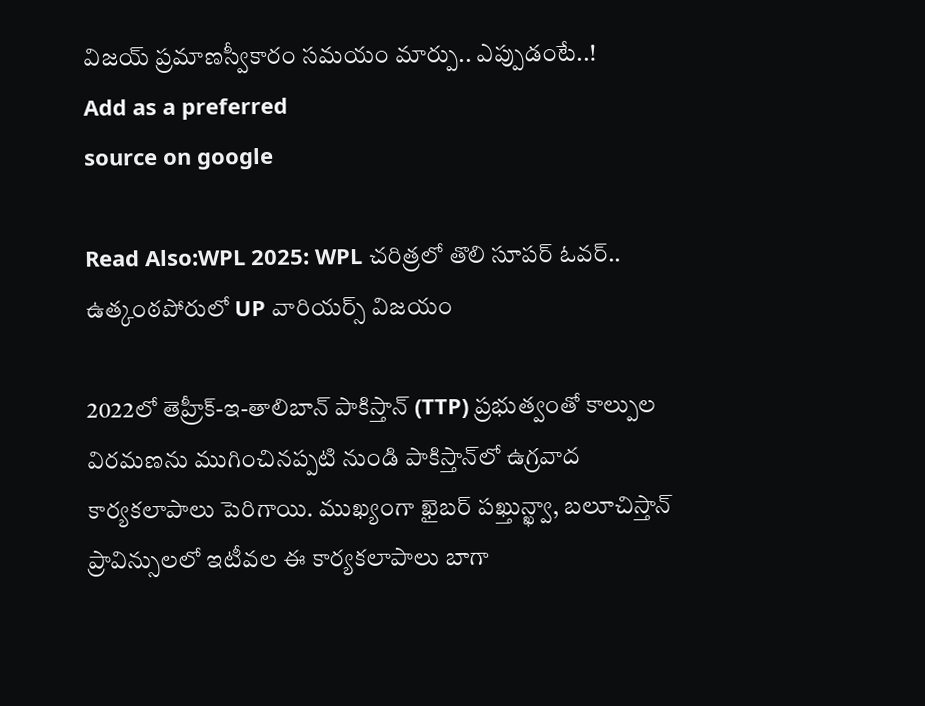విజయ్ ప్రమాణస్వీకారం సమయం మార్పు.. ఎప్పుడంటే..!
Add as a preferred
source on google

Read Also:WPL 2025: WPL చరిత్రలో తొలి సూపర్ ఓవర్‌.. ఉత్కంఠపోరులో UP వారియర్స్ విజయం

2022లో తెహ్రీక్-ఇ-తాలిబాన్ పాకిస్తాన్ (TTP) ప్రభుత్వంతో కాల్పుల విరమణను ముగించినప్పటి నుండి పాకిస్తాన్‌లో ఉగ్రవాద కార్యకలాపాలు పెరిగాయి. ముఖ్యంగా ఖైబర్ పఖ్తున్ఖ్వా, బలూచిస్తాన్ ప్రావిన్సులలో ఇటీవల ఈ కార్యకలాపాలు బాగా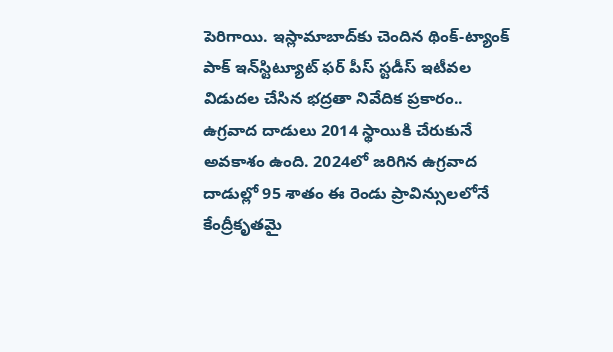పెరిగాయి. ఇస్లామాబాద్‌కు చెందిన థింక్-ట్యాంక్ పాక్ ఇన్‌స్టిట్యూట్ ఫర్ పీస్ స్టడీస్ ఇటీవల విడుదల చేసిన భద్రతా నివేదిక ప్రకారం.. ఉగ్రవాద దాడులు 2014 స్థాయికి చేరుకునే అవకాశం ఉంది. 2024లో జరిగిన ఉగ్రవాద దాడుల్లో 95 శాతం ఈ రెండు ప్రావిన్సులలోనే కేంద్రీకృతమై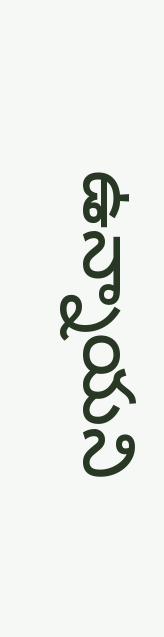ఉన్నాయని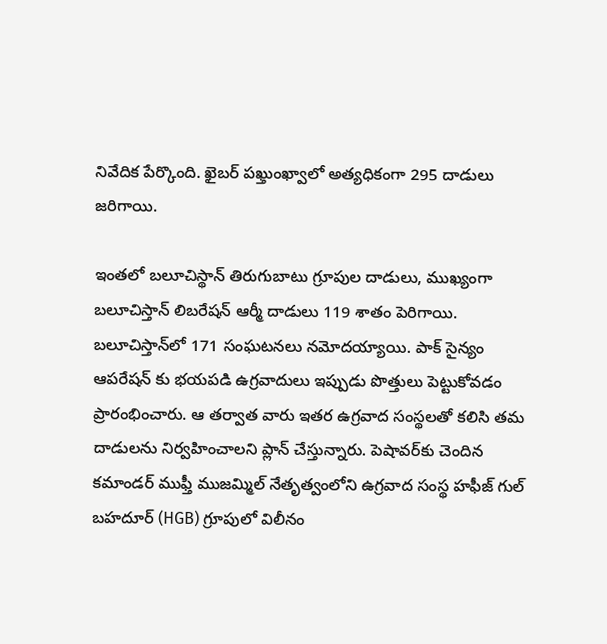నివేదిక పేర్కొంది. ఖైబర్ పఖ్తుంఖ్వాలో అత్యధికంగా 295 దాడులు జరిగాయి.

ఇంతలో బలూచిస్థాన్ తిరుగుబాటు గ్రూపుల దాడులు, ముఖ్యంగా బలూచిస్తాన్ లిబరేషన్ ఆర్మీ దాడులు 119 శాతం పెరిగాయి. బలూచిస్తాన్‌లో 171 సంఘటనలు నమోదయ్యాయి. పాక్ సైన్యం ఆపరేషన్ కు భయపడి ఉగ్రవాదులు ఇప్పుడు పొత్తులు పెట్టుకోవడం ప్రారంభించారు. ఆ తర్వాత వారు ఇతర ఉగ్రవాద సంస్థలతో కలిసి తమ దాడులను నిర్వహించాలని ప్లాన్ చేస్తున్నారు. పెషావర్‌కు చెందిన కమాండర్ ముఫ్తీ ముజమ్మిల్ నేతృత్వంలోని ఉగ్రవాద సంస్థ హఫీజ్ గుల్ బహదూర్ (HGB) గ్రూపులో విలీనం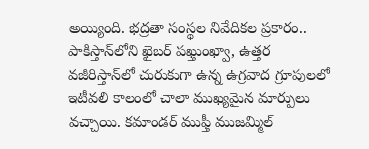అయ్యింది. భద్రతా సంస్థల నివేదికల ప్రకారం.. పాకిస్తాన్‌లోని ఖైబర్ పఖ్తుంఖ్వా, ఉత్తర వజీరిస్తాన్‌లో చురుకుగా ఉన్న ఉగ్రవాద గ్రూపులలో ఇటీవలి కాలంలో చాలా ముఖ్యమైన మార్పులు వచ్చాయి. కమాండర్ ముఫ్తీ ముజమ్మిల్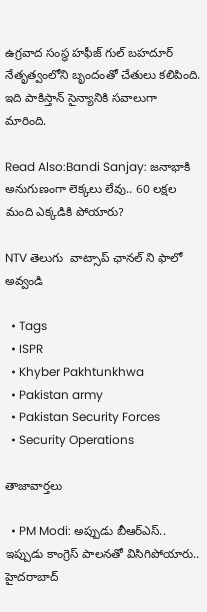ఉగ్రవాద సంస్థ హఫీజ్ గుల్ బహదూర్ నేతృత్వంలోని బృందంతో చేతులు కలిపింది. ఇది పాకిస్తాన్ సైన్యానికి సవాలుగా మారింది.

Read Also:Bandi Sanjay: జనాభాకి అనుగుణంగా లెక్కలు లేవు.. 60 లక్షల మంది ఎక్కడికి పోయారు?

NTV తెలుగు  వాట్సాప్ ఛానల్ ని ఫాలో అవ్వండి

  • Tags
  • ISPR
  • Khyber Pakhtunkhwa
  • Pakistan army
  • Pakistan Security Forces
  • Security Operations

తాజావార్తలు

  • PM Modi: అప్పుడు బీఆర్ఎస్.. ఇప్పుడు కాంగ్రెస్ పాలన‌తో విసిగిపోయారు.. హైదరాబాద్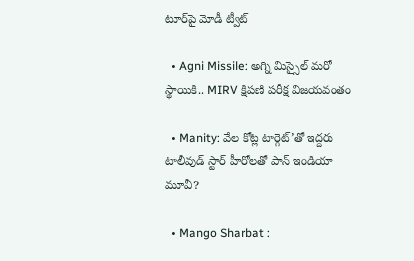టూర్‌పై మోడీ ట్వీట్

  • Agni Missile: అగ్ని మిస్సైల్ మరో స్థాయికి.. MIRV క్షిపణి పరీక్ష విజయవంతం

  • Manity: వేల కోట్ల టార్గెట్’తో ఇద్దరు టాలీవుడ్ స్టార్ హీరోలతో పాన్ ఇండియా మూవీ?

  • Mango Sharbat :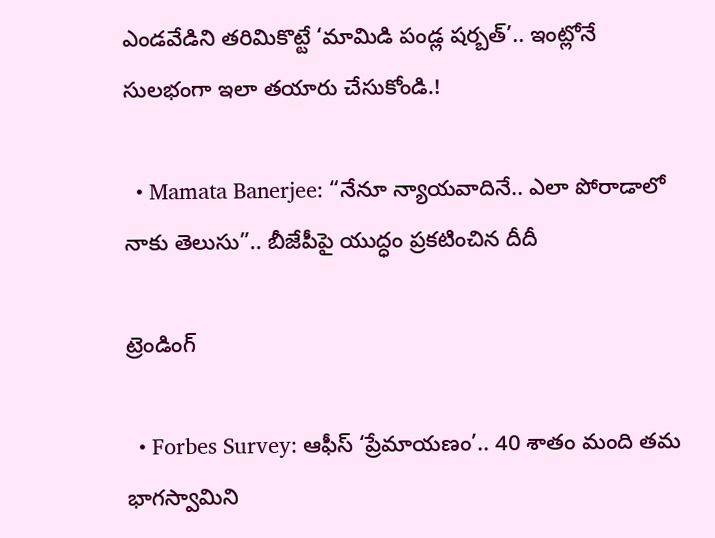ఎండవేడిని తరిమికొట్టే ‘మామిడి పండ్ల షర్బత్’.. ఇంట్లోనే సులభంగా ఇలా తయారు చేసుకోండి.!

  • Mamata Banerjee: “నేనూ న్యాయవాదినే.. ఎలా పోరాడాలో నాకు తెలుసు”.. బీజేపీపై యుద్ధం ప్రకటించిన దీదీ

ట్రెండింగ్‌

  • Forbes Survey: ఆఫీస్ ‘ప్రేమాయణం’.. 40 శాతం మంది తమ భాగస్వామిని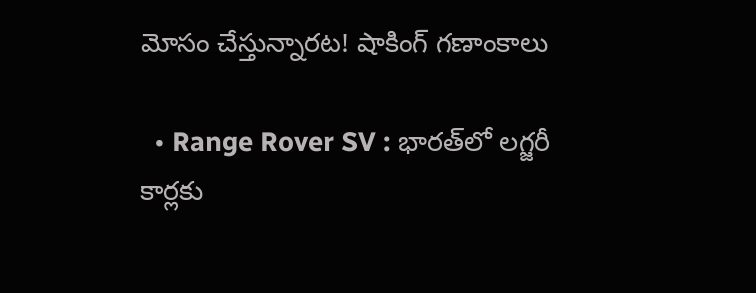మోసం చేస్తున్నారట! షాకింగ్ గణాంకాలు

  • Range Rover SV : భారత్‌లో లగ్జరీ కార్లకు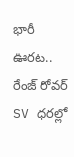భారీ ఊరట.. రేంజ్ రోవర్ SV ధరల్లో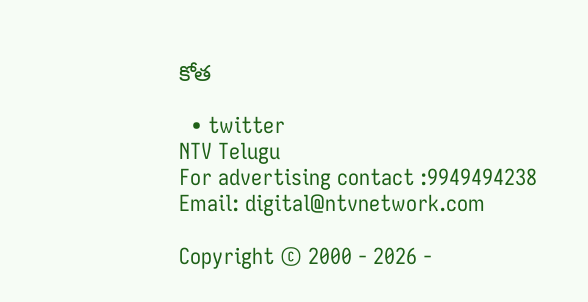కోత

  • twitter
NTV Telugu
For advertising contact :9949494238
Email: digital@ntvnetwork.com

Copyright © 2000 - 2026 -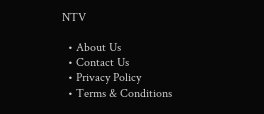NTV

  • About Us
  • Contact Us
  • Privacy Policy
  • Terms & Conditions